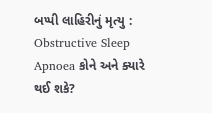બપ્પી લાહિરીનું મૃત્યુ : Obstructive Sleep Apnoea કોને અને ક્યારે થઈ શકે?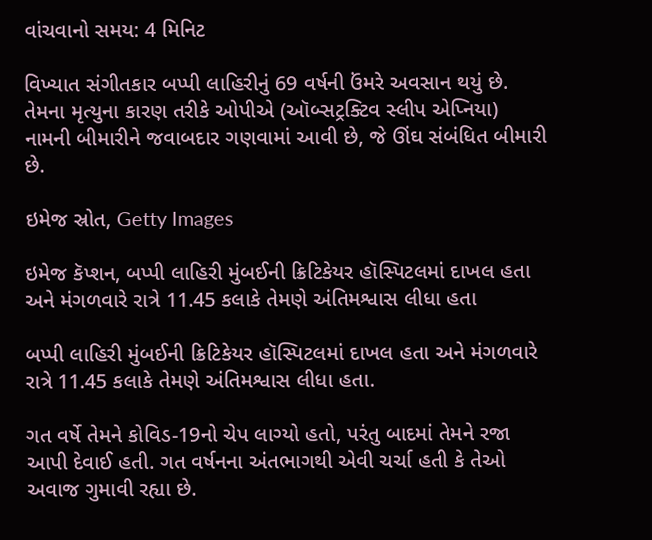વાંચવાનો સમય: 4 મિનિટ

વિખ્યાત સંગીતકાર બપ્પી લાહિરીનું 69 વર્ષની ઉંમરે અવસાન થયું છે. તેમના મૃત્યુના કારણ તરીકે ઓપીએ (ઑબ્સટ્રક્ટિવ સ્લીપ એપ્નિયા) નામની બીમારીને જવાબદાર ગણવામાં આવી છે, જે ઊંઘ સંબંધિત બીમારી છે.

ઇમેજ સ્રોત, Getty Images

ઇમેજ કૅપ્શન, બપ્પી લાહિરી મુંબઈની ક્રિટિકેયર હૉસ્પિટલમાં દાખલ હતા અને મંગળવારે રાત્રે 11.45 કલાકે તેમણે અંતિમશ્વાસ લીધા હતા

બપ્પી લાહિરી મુંબઈની ક્રિટિકેયર હૉસ્પિટલમાં દાખલ હતા અને મંગળવારે રાત્રે 11.45 કલાકે તેમણે અંતિમશ્વાસ લીધા હતા.

ગત વર્ષે તેમને કોવિડ-19નો ચેપ લાગ્યો હતો, પરંતુ બાદમાં તેમને રજા આપી દેવાઈ હતી. ગત વર્ષનના અંતભાગથી એવી ચર્ચા હતી કે તેઓ અવાજ ગુમાવી રહ્યા છે.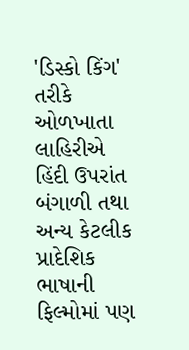'ડિસ્કો કિંગ' તરીકે ઓળખાતા લાહિરીએ હિંદી ઉપરાંત બંગાળી તથા અન્ય કેટલીક પ્રાદેશિક ભાષાની ફિલ્મોમાં પણ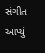સંગીત આપ્યું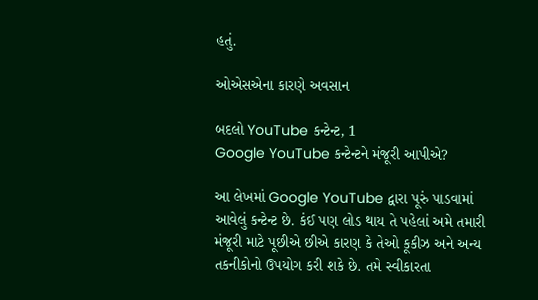હતું.

ઓએસએના કારણે અવસાન

બદલો YouTube કન્ટેન્ટ, 1
Google YouTube કન્ટેન્ટને મંજૂરી આપીએ?

આ લેખમાં Google YouTube દ્વારા પૂરું પાડવામાં આવેલું કન્ટેન્ટ છે. કંઈ પણ લોડ થાય તે પહેલાં અમે તમારી મંજૂરી માટે પૂછીએ છીએ કારણ કે તેઓ કૂકીઝ અને અન્ય તકનીકોનો ઉપયોગ કરી શકે છે. તમે સ્વીકારતા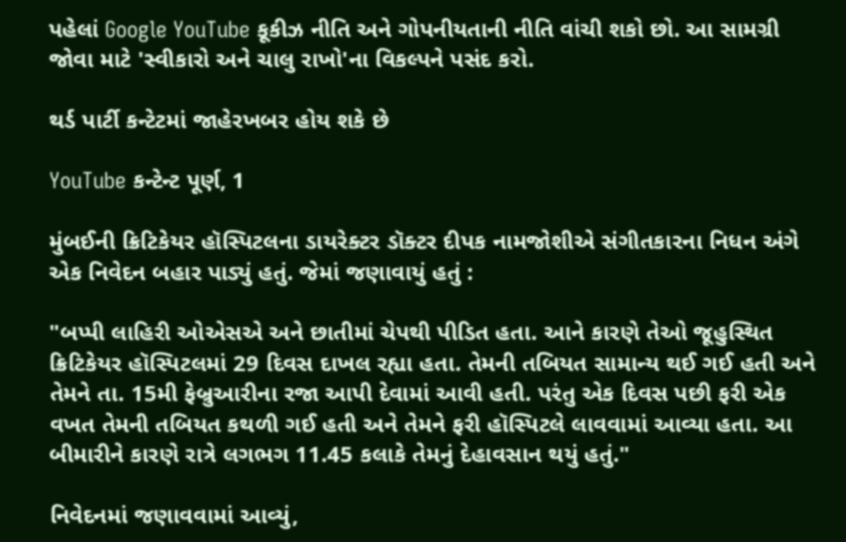પહેલાં Google YouTube કૂકીઝ નીતિ અને ગોપનીયતાની નીતિ વાંચી શકો છો. આ સામગ્રી જોવા માટે 'સ્વીકારો અને ચાલુ રાખો'ના વિકલ્પને પસંદ કરો.

થર્ડ પાર્ટી કન્ટેટમાં જાહેરખબર હોય શકે છે

YouTube કન્ટેન્ટ પૂર્ણ, 1

મુંબઈની ક્રિટિકેયર હૉસ્પિટલના ડાયરેક્ટર ડૉક્ટર દીપક નામજોશીએ સંગીતકારના નિધન અંગે એક નિવેદન બહાર પાડ્યું હતું. જેમાં જણાવાયું હતું :

"બપ્પી લાહિરી ઓએસએ અને છાતીમાં ચેપથી પીડિત હતા. આને કારણે તેઓ જૂહુસ્થિત ક્રિટિકેયર હૉસ્પિટલમાં 29 દિવસ દાખલ રહ્યા હતા. તેમની તબિયત સામાન્ય થઈ ગઈ હતી અને તેમને તા. 15મી ફેબ્રુઆરીના રજા આપી દેવામાં આવી હતી. પરંતુ એક દિવસ પછી ફરી એક વખત તેમની તબિયત કથળી ગઈ હતી અને તેમને ફરી હૉસ્પિટલે લાવવામાં આવ્યા હતા. આ બીમારીને કારણે રાત્રે લગભગ 11.45 કલાકે તેમનું દેહાવસાન થયું હતું."

નિવેદનમાં જણાવવામાં આવ્યું,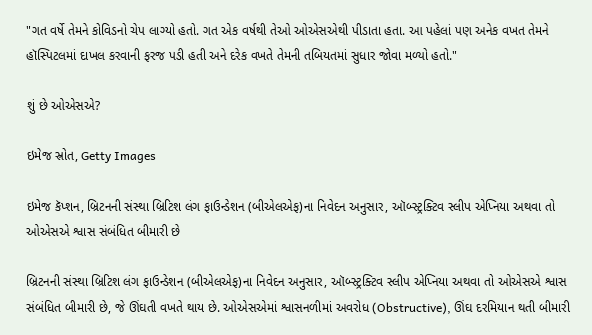"ગત વર્ષે તેમને કોવિડનો ચેપ લાગ્યો હતો. ગત એક વર્ષથી તેઓ ઓએસએથી પીડાતા હતા. આ પહેલાં પણ અનેક વખત તેમને હૉસ્પિટલમાં દાખલ કરવાની ફરજ પડી હતી અને દરેક વખતે તેમની તબિયતમાં સુધાર જોવા મળ્યો હતો."

શું છે ઓએસએ?

ઇમેજ સ્રોત, Getty Images

ઇમેજ કૅપ્શન, બ્રિટનની સંસ્થા બ્રિટિશ લંગ ફાઉન્ડેશન (બીએલએફ)ના નિવેદન અનુસાર, ઑબ્સ્ટ્રક્ટિવ સ્લીપ એપ્નિયા અથવા તો ઓએસએ શ્વાસ સંબંધિત બીમારી છે

બ્રિટનની સંસ્થા બ્રિટિશ લંગ ફાઉન્ડેશન (બીએલએફ)ના નિવેદન અનુસાર, ઑબ્સ્ટ્રક્ટિવ સ્લીપ એપ્નિયા અથવા તો ઓએસએ શ્વાસ સંબંધિત બીમારી છે, જે ઊંઘતી વખતે થાય છે. ઓએસએમાં શ્વાસનળીમાં અવરોધ (Obstructive), ઊંઘ દરમિયાન થતી બીમારી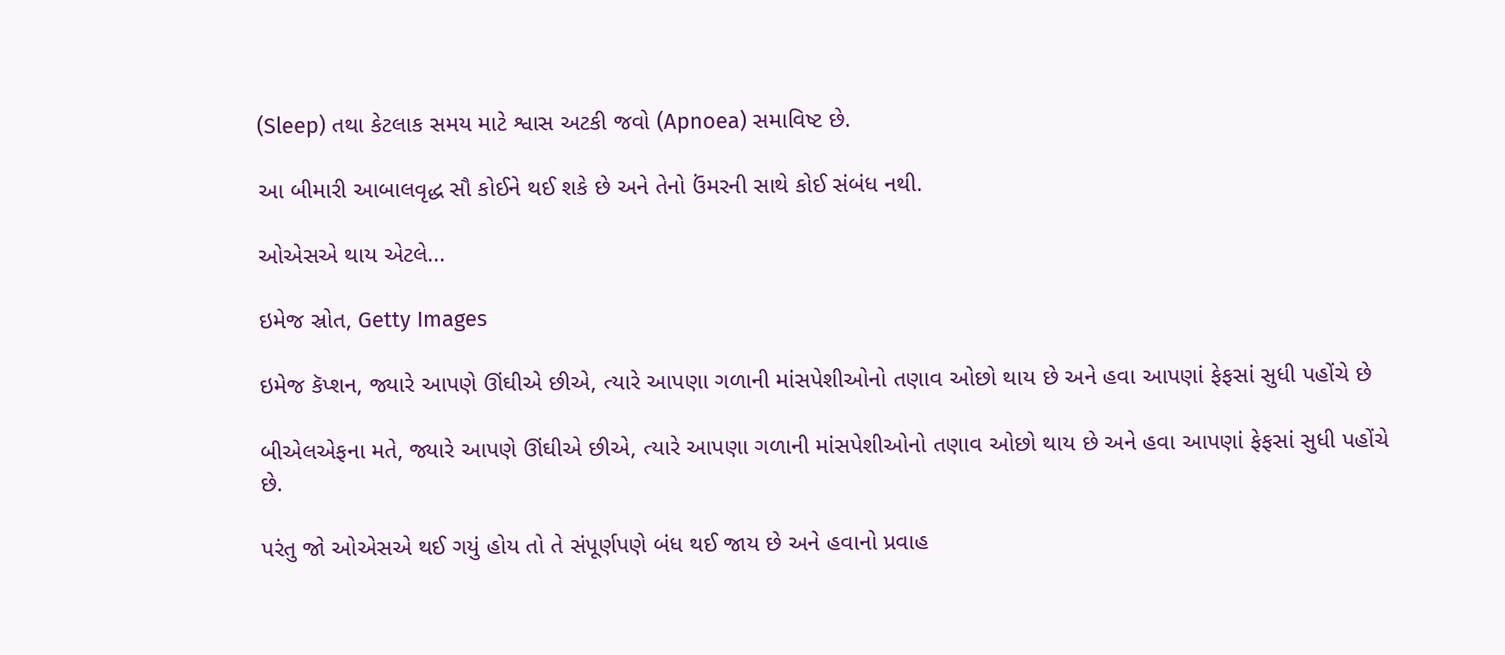(Sleep) તથા કેટલાક સમય માટે શ્વાસ અટકી જવો (Apnoea) સમાવિષ્ટ છે.

આ બીમારી આબાલવૃદ્ધ સૌ કોઈને થઈ શકે છે અને તેનો ઉંમરની સાથે કોઈ સંબંધ નથી.

ઓએસએ થાય એટલે...

ઇમેજ સ્રોત, Getty Images

ઇમેજ કૅપ્શન, જ્યારે આપણે ઊંઘીએ છીએ, ત્યારે આપણા ગળાની માંસપેશીઓનો તણાવ ઓછો થાય છે અને હવા આપણાં ફેફસાં સુધી પહોંચે છે

બીએલએફના મતે, જ્યારે આપણે ઊંઘીએ છીએ, ત્યારે આપણા ગળાની માંસપેશીઓનો તણાવ ઓછો થાય છે અને હવા આપણાં ફેફસાં સુધી પહોંચે છે.

પરંતુ જો ઓએસએ થઈ ગયું હોય તો તે સંપૂર્ણપણે બંધ થઈ જાય છે અને હવાનો પ્રવાહ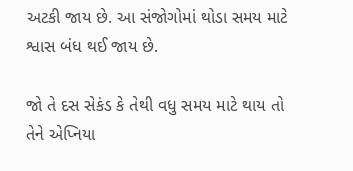અટકી જાય છે. આ સંજોગોમાં થોડા સમય માટે શ્વાસ બંધ થઈ જાય છે.

જો તે દસ સેકંડ કે તેથી વધુ સમય માટે થાય તો તેને એપ્નિયા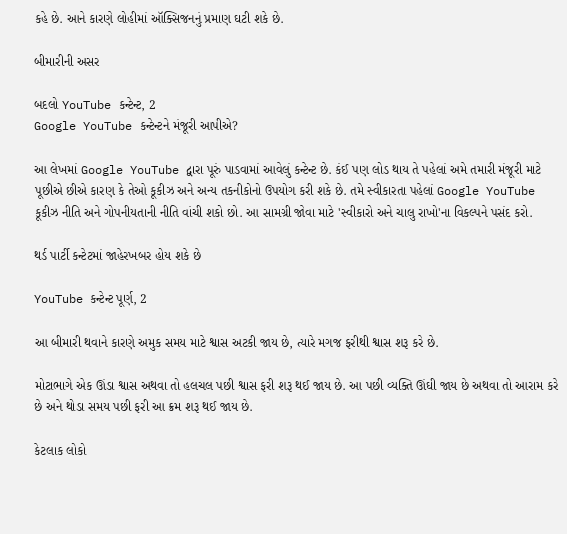કહે છે. આને કારણે લોહીમાં ઑક્સિજનનું પ્રમાણ ઘટી શકે છે.

બીમારીની અસર

બદલો YouTube કન્ટેન્ટ, 2
Google YouTube કન્ટેન્ટને મંજૂરી આપીએ?

આ લેખમાં Google YouTube દ્વારા પૂરું પાડવામાં આવેલું કન્ટેન્ટ છે. કંઈ પણ લોડ થાય તે પહેલાં અમે તમારી મંજૂરી માટે પૂછીએ છીએ કારણ કે તેઓ કૂકીઝ અને અન્ય તકનીકોનો ઉપયોગ કરી શકે છે. તમે સ્વીકારતા પહેલાં Google YouTube કૂકીઝ નીતિ અને ગોપનીયતાની નીતિ વાંચી શકો છો. આ સામગ્રી જોવા માટે 'સ્વીકારો અને ચાલુ રાખો'ના વિકલ્પને પસંદ કરો.

થર્ડ પાર્ટી કન્ટેટમાં જાહેરખબર હોય શકે છે

YouTube કન્ટેન્ટ પૂર્ણ, 2

આ બીમારી થવાને કારણે અમુક સમય માટે શ્વાસ અટકી જાય છે, ત્યારે મગજ ફરીથી શ્વાસ શરૂ કરે છે.

મોટાભાગે એક ઊંડા શ્વાસ અથવા તો હલચલ પછી શ્વાસ ફરી શરૂ થઈ જાય છે. આ પછી વ્યક્તિ ઊંઘી જાય છે અથવા તો આરામ કરે છે અને થોડા સમય પછી ફરી આ ક્રમ શરૂ થઈ જાય છે.

કેટલાક લોકો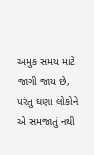અમુક સમય માટે જાગી જાય છે, પરંતુ ઘણા લોકોને એ સમજાતું નથી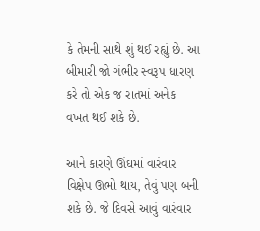કે તેમની સાથે શું થઈ રહ્યું છે. આ બીમારી જો ગંભીર સ્વરૂપ ધારણ કરે તો એક જ રાતમાં અનેક વખત થઈ શકે છે.

આને કારણે ઊંઘમાં વારંવાર વિક્ષેપ ઊભો થાય, તેવું પણ બની શકે છે. જે દિવસે આવું વારંવાર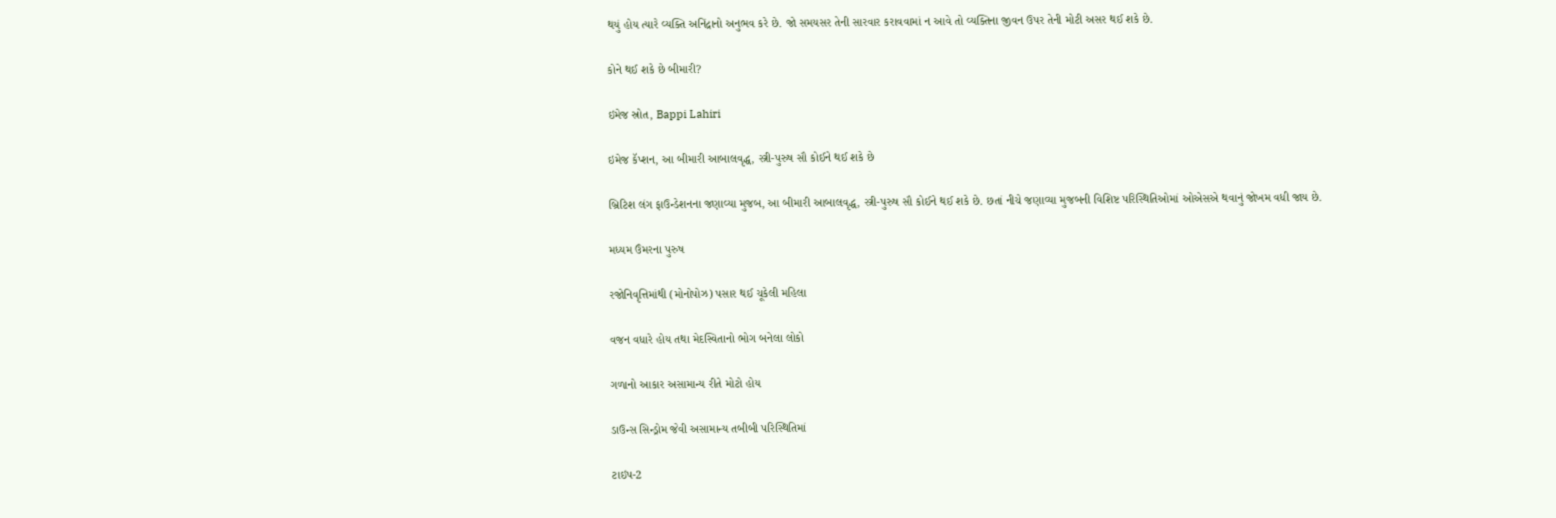થયું હોય ત્યારે વ્યક્તિ અનિંદ્રાનો અનુભવ કરે છે. જો સમયસર તેની સારવાર કરાવવામાં ન આવે તો વ્યક્તિના જીવન ઉપર તેની મોટી અસર થઈ શકે છે.

કોને થઈ શકે છે બીમારી?

ઇમેજ સ્રોત, Bappi Lahiri

ઇમેજ કૅપ્શન, આ બીમારી આબાલવૃદ્ધ, સ્ત્રી-પુરુષ સૌ કોઈને થઈ શકે છે

બ્રિટિશ લંગ ફાઉન્ડેશનના જણાવ્યા મુજબ, આ બીમારી આબાલવૃદ્ધ, સ્ત્રી-પુરુષ સૌ કોઈને થઈ શકે છે. છતાં નીચે જણાવ્યા મુજબની વિશિષ્ટ પરિસ્થિતિઓમાં ઓએસએ થવાનું જોખમ વધી જાય છે.

મધ્યમ ઉંમરના પુરુષ

રજોનિવૃત્તિમાંથી (મોનોપોઝ) પસાર થઈ ચૂકેલી મહિલા

વજન વધારે હોય તથા મેદસ્વિતાનો ભોગ બનેલા લોકો

ગળાનો આકાર અસામાન્ય રીતે મોટો હોય

ડાઉન્સ સિન્ડ્રોમ જેવી અસામાન્ય તબીબી પરિસ્થિતિમાં

ટાઇપ-2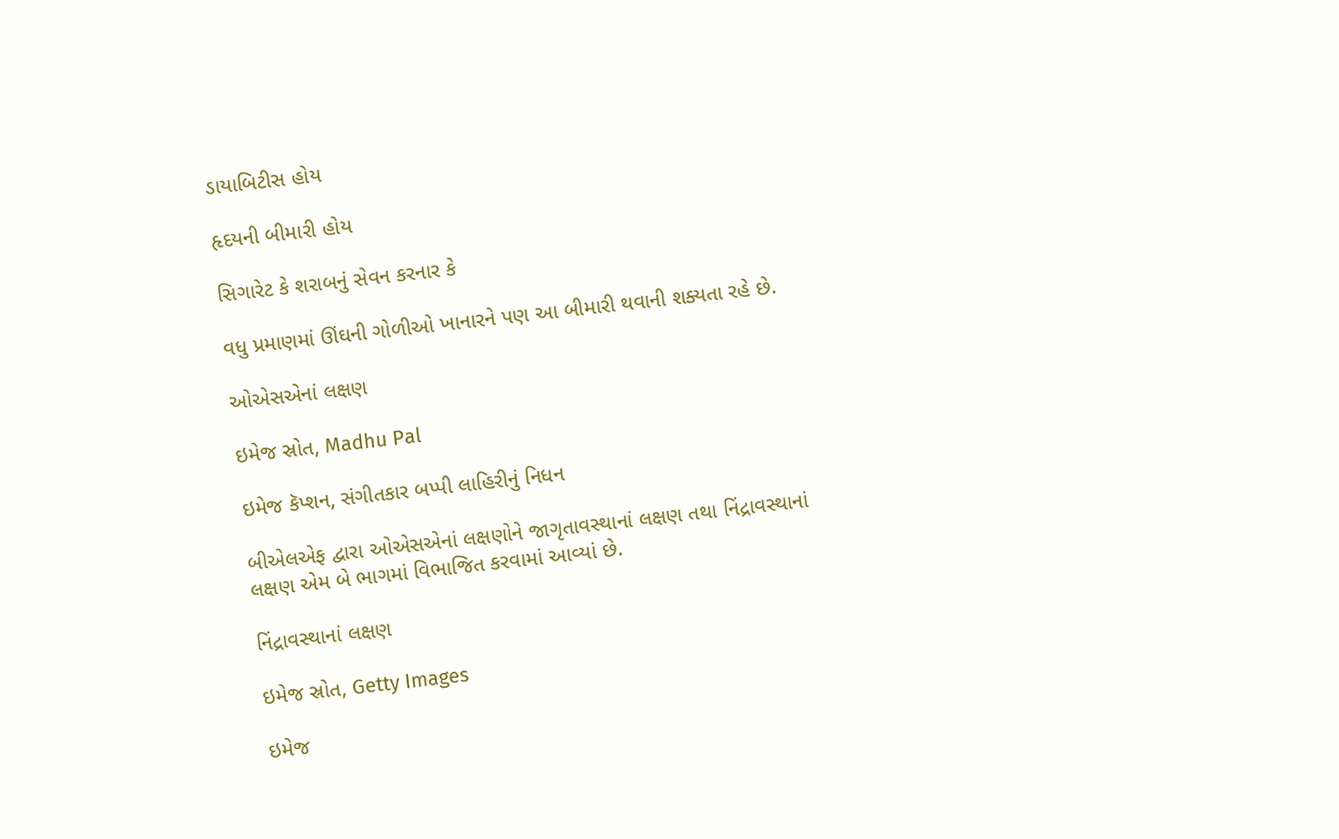ડાયાબિટીસ હોય

હૃદયની બીમારી હોય

સિગારેટ કે શરાબનું સેવન કરનાર કે

વધુ પ્રમાણમાં ઊંઘની ગોળીઓ ખાનારને પણ આ બીમારી થવાની શક્યતા રહે છે.

ઓએસએનાં લક્ષણ

ઇમેજ સ્રોત, Madhu Pal

ઇમેજ કૅપ્શન, સંગીતકાર બપ્પી લાહિરીનું નિધન

બીએલએફ દ્વારા ઓએસએનાં લક્ષણોને જાગૃતાવસ્થાનાં લક્ષણ તથા નિંદ્રાવસ્થાનાં લક્ષણ એમ બે ભાગમાં વિભાજિત કરવામાં આવ્યાં છે.

નિંદ્રાવસ્થાનાં લક્ષણ

ઇમેજ સ્રોત, Getty Images

ઇમેજ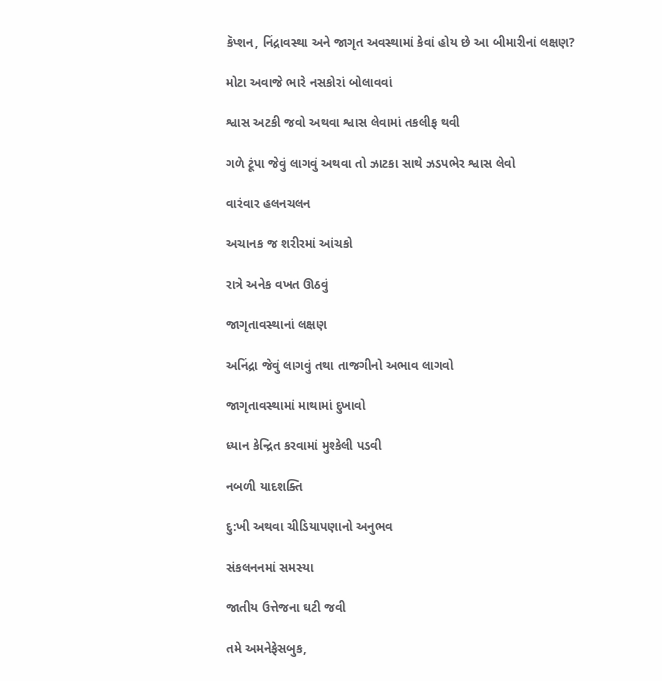કૅપ્શન, નિંદ્રાવસ્થા અને જાગૃત અવસ્થામાં કેવાં હોય છે આ બીમારીનાં લક્ષણ?

મોટા અવાજે ભારે નસકોરાં બોલાવવાં

શ્વાસ અટકી જવો અથવા શ્વાસ લેવામાં તકલીફ થવી

ગળે ટૂંપા જેવું લાગવું અથવા તો ઝાટકા સાથે ઝડપભેર શ્વાસ લેવો

વારંવાર હલનચલન

અચાનક જ શરીરમાં આંચકો

રાત્રે અનેક વખત ઊઠવું

જાગૃતાવસ્થાનાં લક્ષણ

અનિંદ્રા જેવું લાગવું તથા તાજગીનો અભાવ લાગવો

જાગૃતાવસ્થામાં માથામાં દુખાવો

ધ્યાન કેન્દ્રિત કરવામાં મુશ્કેલી પડવી

નબળી યાદશક્તિ

દુ:ખી અથવા ચીડિયાપણાનો અનુભવ

સંકલનનમાં સમસ્યા

જાતીય ઉત્તેજના ઘટી જવી

તમે અમનેફેસબુક,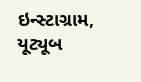ઇન્સ્ટાગ્રામ, યૂટ્યૂબ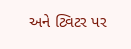અને ટ્વિટર પર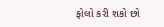ફોલો કરી શકો છો